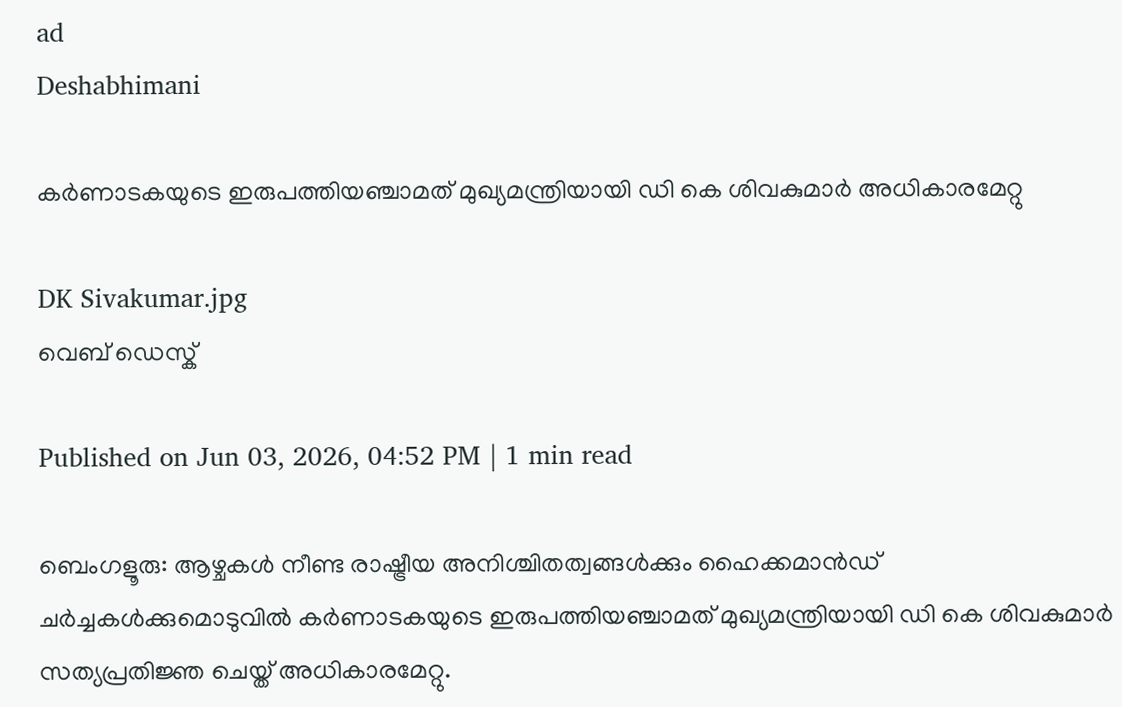ad
Deshabhimani

കർണാടകയുടെ ഇരുപത്തിയഞ്ചാമത് മുഖ്യമന്ത്രിയായി ഡി കെ ശിവകുമാർ അധികാരമേറ്റു

DK Sivakumar.jpg
വെബ് ഡെസ്ക്

Published on Jun 03, 2026, 04:52 PM | 1 min read

ബെംഗളൂരു: ആഴ്ചകൾ നീണ്ട രാഷ്ട്രീയ അനിശ്ചിതത്വങ്ങൾക്കും ഹൈക്കമാൻഡ് ചർച്ചകൾക്കുമൊടുവിൽ കർണാടകയുടെ ഇരുപത്തിയഞ്ചാമത് മുഖ്യമന്ത്രിയായി ഡി കെ ശിവകുമാർ സത്യപ്രതിജ്ഞ ചെയ്ത് അധികാരമേറ്റു.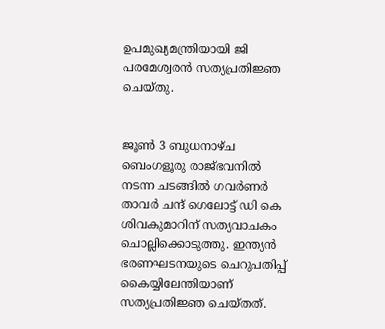ഉപമുഖ്യമന്ത്രിയായി ജി പരമേശ്വരൻ സത്യപ്രതിജ്ഞ ചെയ്തു.


ജൂൺ 3 ബുധനാഴ്ച ബെംഗളൂരു രാജ്ഭവനിൽ നടന്ന ചടങ്ങിൽ ഗവർണർ താവർ ചന്ദ് ഗെലോട്ട് ഡി കെ ശിവകുമാറിന് സത്യവാചകം ചൊല്ലിക്കൊടുത്തു. ഇന്ത്യൻ ഭരണഘടനയുടെ ചെറുപതിപ്പ് കൈയ്യിലേന്തിയാണ് സത്യപ്രതിജ്ഞ ചെയ്തത്.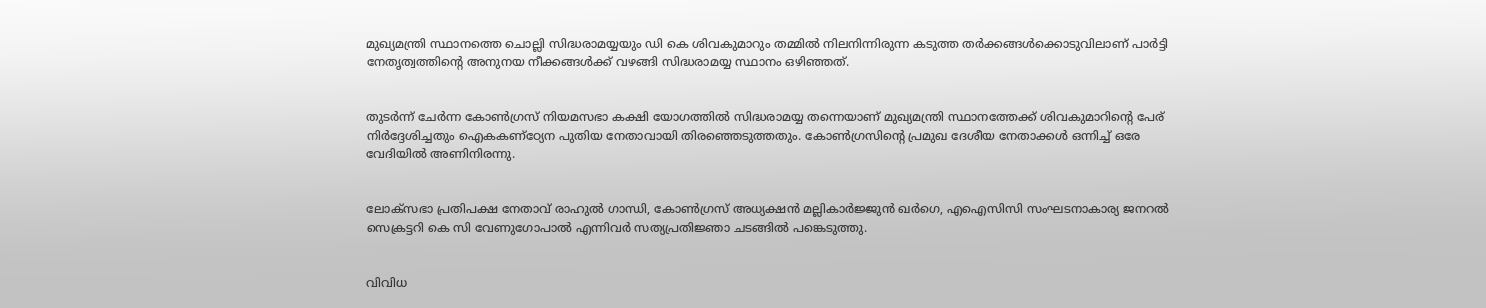മുഖ്യമന്ത്രി സ്ഥാനത്തെ ചൊല്ലി സിദ്ധരാമയ്യയും ഡി കെ ശിവകുമാറും തമ്മിൽ നിലനിന്നിരുന്ന കടുത്ത തർക്കങ്ങൾക്കൊടുവിലാണ് പാർട്ടി നേതൃത്വത്തിന്റെ അനുനയ നീക്കങ്ങൾക്ക് വഴങ്ങി സിദ്ധരാമയ്യ സ്ഥാനം ഒഴിഞ്ഞത്.


തുടർന്ന് ചേർന്ന കോൺഗ്രസ് നിയമസഭാ കക്ഷി യോഗത്തിൽ സിദ്ധരാമയ്യ തന്നെയാണ് മുഖ്യമന്ത്രി സ്ഥാനത്തേക്ക് ശിവകുമാറിന്റെ പേര് നിർദ്ദേശിച്ചതും ഐകകണ്ഠ്യേന പുതിയ നേതാവായി തിരഞ്ഞെടുത്തതും. കോൺഗ്രസിന്റെ പ്രമുഖ ദേശീയ നേതാക്കൾ ഒന്നിച്ച് ഒരേ വേദിയിൽ അണിനിരന്നു.


ലോക്സഭാ പ്രതിപക്ഷ നേതാവ് രാഹുൽ ഗാന്ധി, കോൺഗ്രസ് അധ്യക്ഷൻ മല്ലികാർജ്ജുൻ ഖർഗെ, എഐസിസി സംഘടനാകാര്യ ജനറൽ സെക്രട്ടറി കെ സി വേണുഗോപാൽ എന്നിവർ സത്യപ്രതിജ്ഞാ ചടങ്ങിൽ പങ്കെടുത്തു.


വിവിധ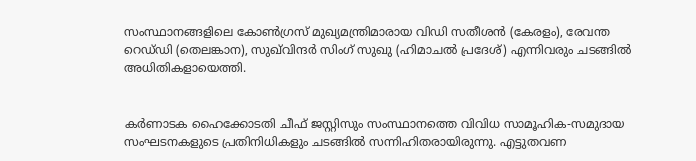സംസ്ഥാനങ്ങളിലെ കോൺഗ്രസ് മുഖ്യമന്ത്രിമാരായ വിഡി സതീശൻ (കേരളം), രേവന്ത റെഡ്‌ഡി (തെലങ്കാന), സുഖ്‌വിന്ദർ സിംഗ് സുഖു (ഹിമാചൽ പ്രദേശ്) എന്നിവരും ചടങ്ങിൽ അധിതികളായെത്തി.


കർണാടക ഹൈക്കോടതി ചീഫ് ജസ്റ്റിസും സംസ്ഥാനത്തെ വിവിധ സാമൂഹിക-സമുദായ സംഘടനകളുടെ പ്രതിനിധികളും ചടങ്ങിൽ സന്നിഹിതരായിരുന്നു. എട്ടുതവണ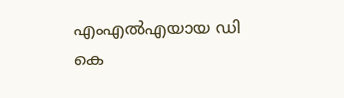എംഎൽഎയായ ഡി കെ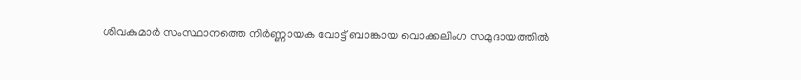ശിവകുമാർ സംസ്ഥാനത്തെ നിർണ്ണായക വോട്ട് ബാങ്കായ വൊക്കലിംഗ സമുദായത്തിൽ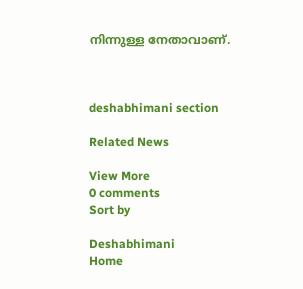നിന്നുള്ള നേതാവാണ്.



deshabhimani section

Related News

View More
0 comments
Sort by

Deshabhimani
Home